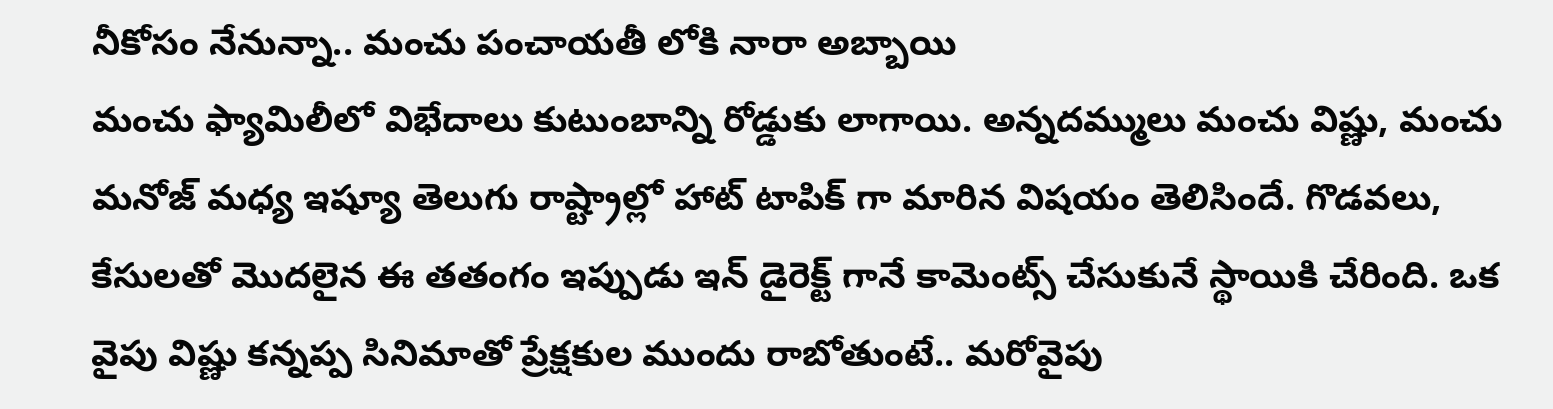నీకోసం నేనున్నా.. మంచు పంచాయతీ లోకి నారా అబ్బాయి
మంచు ఫ్యామిలీలో విభేదాలు కుటుంబాన్ని రోడ్డుకు లాగాయి. అన్నదమ్ములు మంచు విష్ణు, మంచు మనోజ్ మధ్య ఇష్యూ తెలుగు రాష్ట్రాల్లో హాట్ టాపిక్ గా మారిన విషయం తెలిసిందే. గొడవలు, కేసులతో మొదలైన ఈ తతంగం ఇప్పుడు ఇన్ డైరెక్ట్ గానే కామెంట్స్ చేసుకునే స్థాయికి చేరింది. ఒక వైపు విష్ణు కన్నప్ప సినిమాతో ప్రేక్షకుల ముందు రాబోతుంటే.. మరోవైపు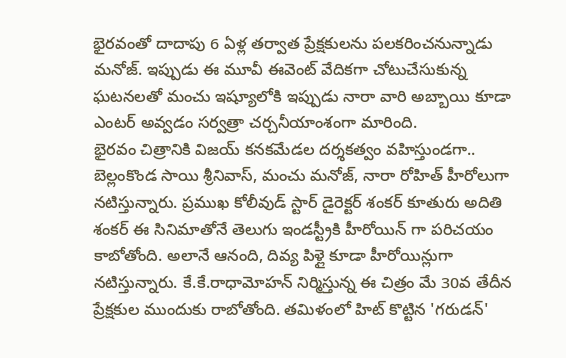భైరవంతో దాదాపు 6 ఏళ్ల తర్వాత ప్రేక్షకులను పలకరించనున్నాడు మనోజ్. ఇప్పుడు ఈ మూవీ ఈవెంట్ వేదికగా చోటుచేసుకున్న ఘటనలతో మంచు ఇష్యూలోకి ఇప్పుడు నారా వారి అబ్బాయి కూడా ఎంటర్ అవ్వడం సర్వత్రా చర్చనీయాంశంగా మారింది.
భైరవం చిత్రానికి విజయ్ కనకమేడల దర్శకత్వం వహిస్తుండగా.. బెల్లంకొండ సాయి శ్రీనివాస్, మంచు మనోజ్, నారా రోహిత్ హీరోలుగా నటిస్తున్నారు. ప్రముఖ కోలీవుడ్ స్టార్ డైరెక్టర్ శంకర్ కూతురు అదితి శంకర్ ఈ సినిమాతోనే తెలుగు ఇండస్ట్రీకి హీరోయిన్ గా పరిచయం కాబోతోంది. అలానే ఆనంది, దివ్య పిళ్లై కూడా హీరోయిన్లుగా నటిస్తున్నారు. కే.కే.రాధామోహన్ నిర్మిస్తున్న ఈ చిత్రం మే 30వ తేదీన ప్రేక్షకుల ముందుకు రాబోతోంది. తమిళంలో హిట్ కొట్టిన 'గరుడన్'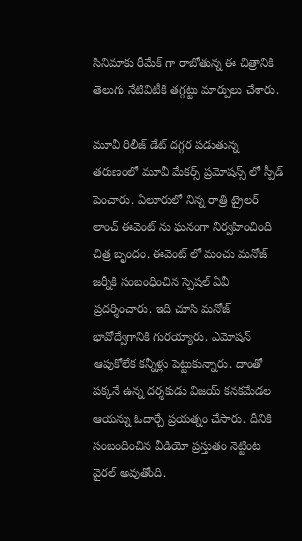సినిమాకు రీమేక్ గా రాబోతున్న ఈ చిత్రానికి తెలుగు నేటివిటీకి తగ్గట్టు మార్పులు చేశారు.

మూవీ రిలీజ్ డేట్ దగ్గర పడుతున్న తరుణంలో మూవీ మేకర్స్ ప్రమోషన్స్ లో స్పీడ్ పెంచారు. ఏలూరులో నిన్న రాత్రి ట్రైలర్ లాంచ్ ఈవెంట్ ను ఘనంగా నిర్వహించింది చిత్ర బృందం. ఈవెంట్ లో మంచు మనోజ్ జర్నీకి సంబంధించిన స్పెషల్ ఏవీ ప్రదర్శించారు. ఇది చూసి మనోజ్ భావోద్వేగానికి గురయ్యారు. ఎమోషన్ ఆపుకోలేక కన్నీళ్లు పెట్టుకున్నారు. దాంతో పక్కనే ఉన్న దర్శకుడు విజయ్ కనకమేడల ఆయన్ను ఓదార్చే ప్రయత్నం చేసారు. దీనికి సంబందించిన వీడియో ప్రస్తుతం నెట్టింట వైరల్ అవుతోంది.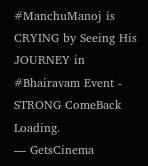#ManchuManoj is CRYING by Seeing His JOURNEY in #Bhairavam Event - STRONG ComeBack Loading.
— GetsCinema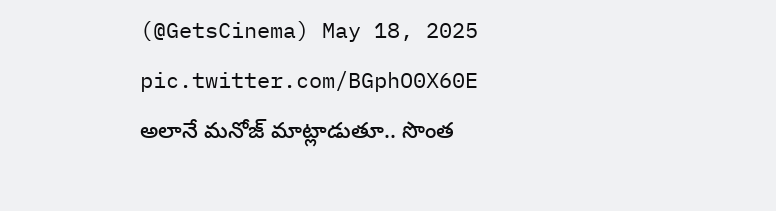(@GetsCinema) May 18, 2025
pic.twitter.com/BGphO0X60E
అలానే మనోజ్ మాట్లాడుతూ.. సొంత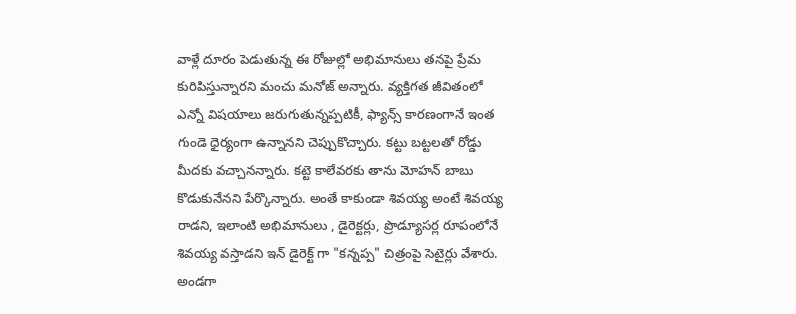వాళ్లే దూరం పెడుతున్న ఈ రోజుల్లో అభిమానులు తనపై ప్రేమ కురిపిస్తున్నారని మంచు మనోజ్ అన్నారు. వ్యక్తిగత జీవితంలో ఎన్నో విషయాలు జరుగుతున్నప్పటికీ, ఫ్యాన్స్ కారణంగానే ఇంత గుండె ధైర్యంగా ఉన్నానని చెప్పుకొచ్చారు. కట్టు బట్టలతో రోడ్డు మీదకు వచ్చానన్నారు. కట్టె కాలేవరకు తాను మోహన్ బాబు కొడుకునేనని పేర్కొన్నారు. అంతే కాకుండా శివయ్య అంటే శివయ్య రాడని, ఇలాంటి అభిమానులు , డైరెక్టర్లు, ప్రొడ్యూసర్ల రూపంలోనే శివయ్య వస్తాడని ఇన్ డైరెక్ట్ గా "కన్నప్ప" చిత్రంపై సెటైర్లు వేశారు.
అండగా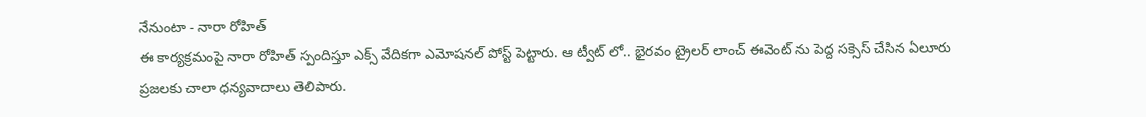నేనుంటా - నారా రోహిత్
ఈ కార్యక్రమంపై నారా రోహిత్ స్పందిస్తూ ఎక్స్ వేదికగా ఎమోషనల్ పోస్ట్ పెట్టారు. ఆ ట్వీట్ లో.. భైరవం ట్రైలర్ లాంచ్ ఈవెంట్ ను పెద్ద సక్సెస్ చేసిన ఏలూరు ప్రజలకు చాలా ధన్యవాదాలు తెలిపారు.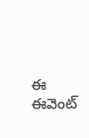ఈ ఈవెంట్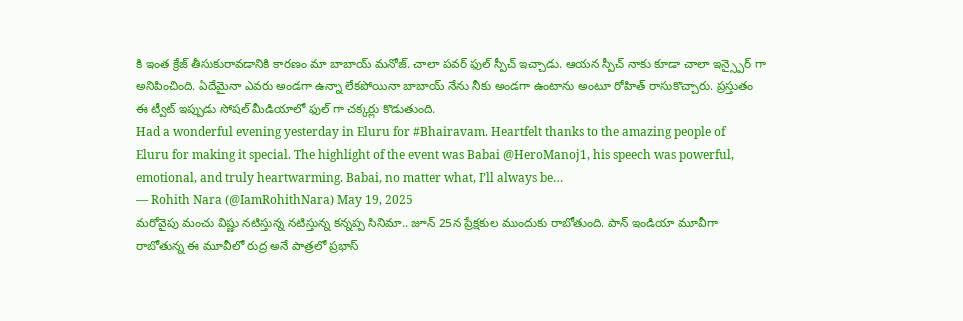కి ఇంత క్రేజ్ తీసుకురావడానికి కారణం మా బాబాయ్ మనోజ్. చాలా పవర్ ఫుల్ స్పీచ్ ఇచ్చాడు. ఆయన స్పీచ్ నాకు కూడా చాలా ఇన్స్పైర్ గా అనిపించింది. ఏదేమైనా ఎవరు అండగా ఉన్నా లేకపోయినా బాబాయ్ నేను నీకు అండగా ఉంటాను అంటూ రోహిత్ రాసుకొచ్చారు. ప్రస్తుతం ఈ ట్వీట్ ఇప్పుడు సోషల్ మీడియాలో ఫుల్ గా చక్కర్లు కొడుతుంది.
Had a wonderful evening yesterday in Eluru for #Bhairavam. Heartfelt thanks to the amazing people of Eluru for making it special. The highlight of the event was Babai @HeroManoj1, his speech was powerful, emotional, and truly heartwarming. Babai, no matter what, I’ll always be…
— Rohith Nara (@IamRohithNara) May 19, 2025
మరోవైపు మంచు విష్ణు నటిస్తున్న నటిస్తున్న కన్నప్ప సినిమా.. జూన్ 25న ప్రేక్షకుల ముందుకు రాబోతుంది. పాన్ ఇండియా మూవీగా రాబోతున్న ఈ మూవీలో రుద్ర అనే పాత్రలో ప్రభాస్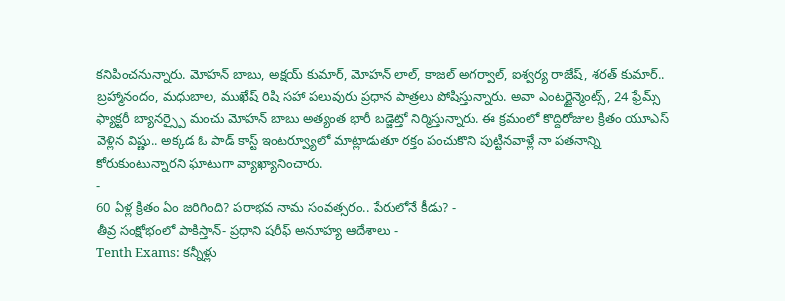కనిపించనున్నారు. మోహన్ బాబు, అక్షయ్ కుమార్, మోహన్ లాల్, కాజల్ అగర్వాల్, ఐశ్వర్య రాజేష్, శరత్ కుమార్.. బ్రహ్మానందం, మధుబాల, ముఖేష్ రిషి సహా పలువురు ప్రధాన పాత్రలు పోషిస్తున్నారు. అవా ఎంటర్టైన్మెంట్స్, 24 ఫ్రేమ్స్ ఫ్యాక్టరీ బ్యానర్స్పై మంచు మోహన్ బాబు అత్యంత భారీ బడ్జెట్తో నిర్మిస్తున్నారు. ఈ క్రమంలో కొద్దిరోజుల క్రితం యూఎస్ వెళ్లిన విష్ణు.. అక్కడ ఓ పాడ్ కాస్ట్ ఇంటర్వ్యూలో మాట్లాడుతూ రక్తం పంచుకొని పుట్టినవాళ్లే నా పతనాన్ని కోరుకుంటున్నారని ఘాటుగా వ్యాఖ్యానించారు.
-
60 ఏళ్ల క్రితం ఏం జరిగింది? పరాభవ నామ సంవత్సరం.. పేరులోనే కీడు? -
తీవ్ర సంక్షోభంలో పాకిస్తాన్- ప్రధాని షరీఫ్ అనూహ్య ఆదేశాలు -
Tenth Exams: కన్నీళ్లు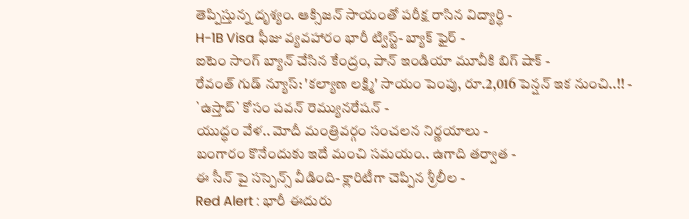తెప్పిస్తున్న దృశ్యం. ఆక్సిజన్ సాయంతో పరీక్ష రాసిన విద్యార్ధి -
H-1B Visa ఫీజు వ్యవహారం భారీ ట్విస్ట్- బ్యాక్ ఫైర్ -
ఐటెం సాంగ్ బ్యాన్ చేసిన కేంద్రం, పాన్ ఇండియా మూవీకి బిగ్ షాక్ -
రేవంత్ గుడ్ న్యూస్: 'కల్యాణ లక్ష్మి' సాయం పెంపు, రూ.2,016 పెన్షన్ ఇక నుంచి..!! -
`ఉస్తాద్` కోసం పవన్ రెమ్యునరేషన్ -
యుద్ధం వేళ.. మోదీ మంత్రివర్గం సంచలన నిర్ణయాలు -
బంగారం కొనేందుకు ఇదే మంచి సమయం.. ఉగాది తర్వాత -
ఈ సీన్ పై సస్పెన్స్ వీడింది- క్లారిటీగా చెప్పిన శ్రీలీల -
Red Alert : భారీ ఈదురు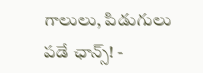గాలులు, పిడుగులు పడే ఛాన్స్! -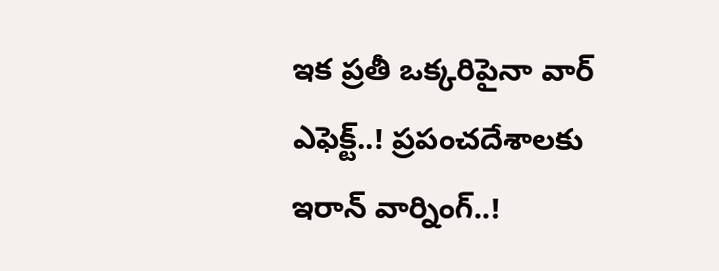ఇక ప్రతీ ఒక్కరిపైనా వార్ ఎఫెక్ట్..! ప్రపంచదేశాలకు ఇరాన్ వార్నింగ్..!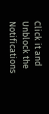Click it and Unblock the Notifications